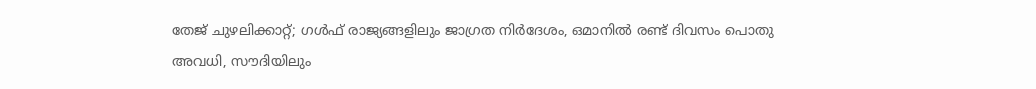തേജ് ചുഴലിക്കാറ്റ്; ഗൾഫ് രാജ്യങ്ങളിലും ജാഗ്രത നിർദേശം, ഒമാനിൽ രണ്ട് ദിവസം പൊതു അവധി, സൗദിയിലും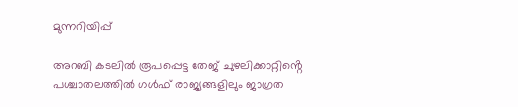മുന്നറിയിപ്പ്

അറബി കടലിൽ രൂപപ്പെട്ട തേജ് ചുഴലിക്കാറ്റിൻ്റെ പശ്ചാതലത്തിൽ ഗൾഫ് രാജ്യങ്ങളിലും ജാഗ്രത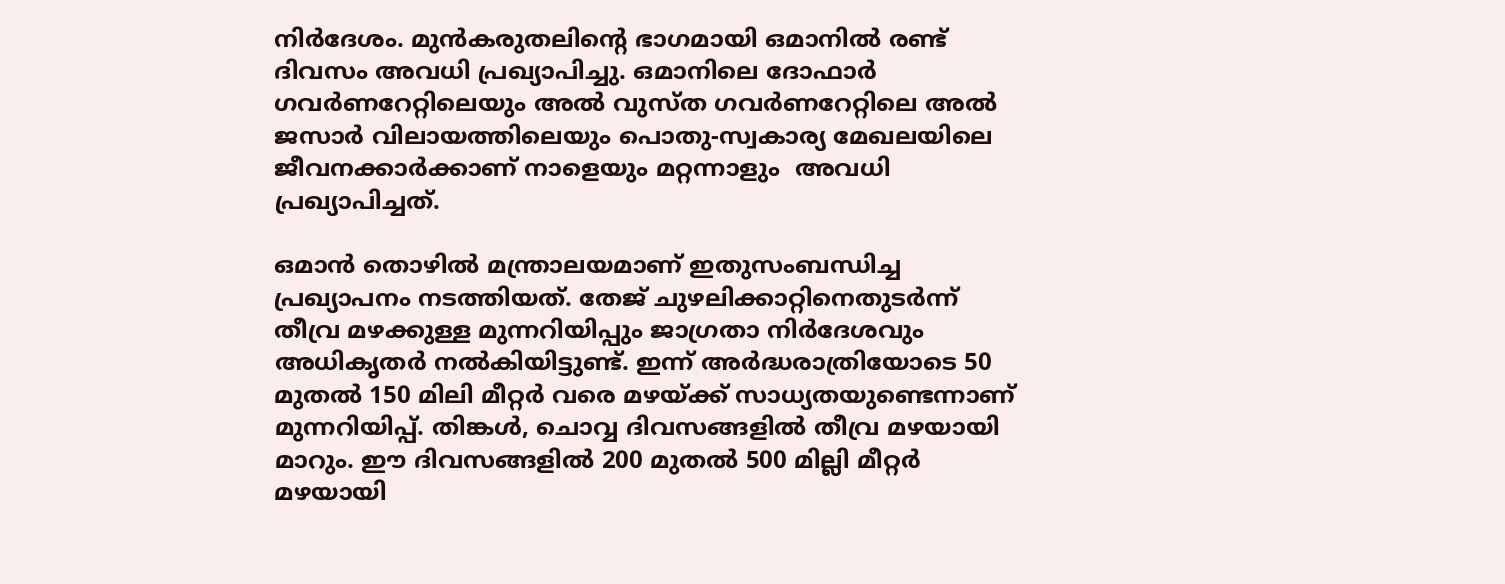നിർദേശം. മുൻകരുതലിൻ്റെ ഭാഗമായി ഒമാനില്‍ രണ്ട് ദിവസം അവധി പ്രഖ്യാപിച്ചു. ഒമാനിലെ ദോഫാർ ഗവർണറേറ്റിലെയും അൽ വുസ്ത ഗവർണറേറ്റിലെ അൽ ജസാർ വിലായത്തിലെയും പൊതു-സ്വകാര്യ മേഖലയിലെ ജീവനക്കാര്‍ക്കാണ് നാളെയും മറ്റന്നാളും  അവധി പ്രഖ്യാപിച്ചത്.

ഒമാന്‍ തൊഴില്‍ മന്ത്രാലയമാണ് ഇതുസംബന്ധിച്ച പ്രഖ്യാപനം നടത്തിയത്. തേജ് ചുഴലിക്കാറ്റിനെതുടര്‍ന്ന് തീവ്ര മഴക്കുള്ള മുന്നറിയിപ്പും ജാഗ്രതാ നിര്‍ദേശവും അധികൃതര്‍ നല്‍കിയിട്ടുണ്ട്. ഇന്ന് അർദ്ധരാത്രിയോടെ 50 മുതൽ 150 മിലി മീറ്റർ വരെ മഴയ്ക്ക് സാധ്യതയുണ്ടെന്നാണ് മുന്നറിയിപ്പ്. തിങ്കൾ, ചൊവ്വ ദിവസങ്ങളിൽ തീവ്ര മഴയായി മാറും. ഈ ദിവസങ്ങളില്‍ 200 മുതൽ 500 മില്ലി മീറ്റർ മഴയായി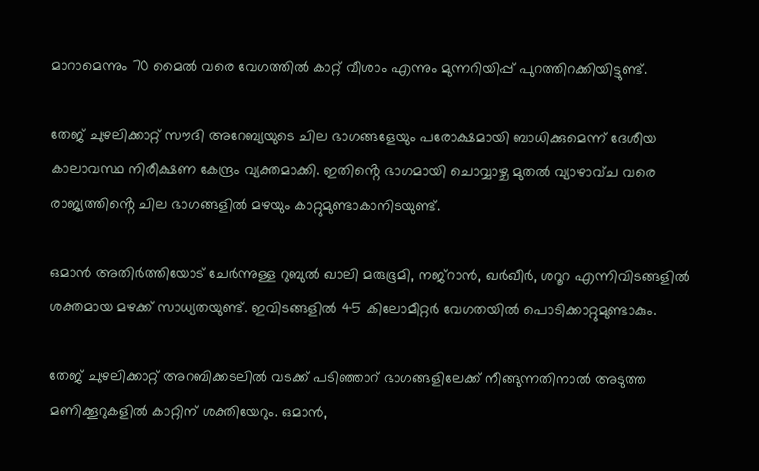മാറാമെന്നും 70 മൈല്‍ വരെ വേഗത്തിൽ കാറ്റ് വീശാം എന്നും മുന്നറിയിപ്പ് പുറത്തിറക്കിയിട്ടുണ്ട്.

തേജ് ചുഴലിക്കാറ്റ് സൗദി അറേബ്യയുടെ ചില ഭാഗങ്ങളേയും പരോക്ഷമായി ബാധിക്കുമെന്ന് ദേശീയ കാലാവസ്ഥ നിരീക്ഷണ കേന്ദ്രം വ്യക്തമാക്കി. ഇതിൻ്റെ ഭാഗമായി ചൊവ്വാഴ്ച മുതൽ വ്യാഴാവ്ച വരെ രാജ്യത്തിൻ്റെ ചില ഭാഗങ്ങളിൽ മഴയും കാറ്റുമുണ്ടാകാനിടയുണ്ട്.

ഒമാൻ അതിർത്തിയോട് ചേർന്നുള്ള റുബുല്‍ ഖാലി മരുഭൂമി, നജ്‌റാന്‍, ഖര്‍ഖീര്‍, ശറൂറ എന്നിവിടങ്ങളില്‍ ശക്തമായ മഴക്ക് സാധ്യതയുണ്ട്. ഇവിടങ്ങളില്‍ 45 കിലോമീറ്റര്‍ വേഗതയില്‍ പൊടിക്കാറ്റുമുണ്ടാകും.

തേജ് ചുഴലിക്കാറ്റ് അറബിക്കടലില്‍ വടക്ക് പടിഞ്ഞാറ് ഭാഗങ്ങളിലേക്ക് നീങ്ങുന്നതിനാല്‍ അടുത്ത മണിക്കൂറുകളില്‍ കാറ്റിന് ശക്തിയേറും. ഒമാന്‍,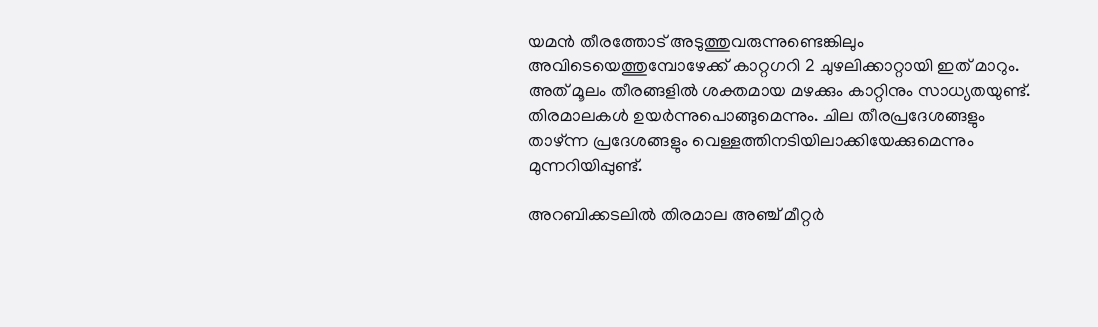യമന്‍ തീരത്തോട് അടുത്തുവരുന്നുണ്ടെങ്കിലും അവിടെയെത്തുമ്പോഴേക്ക് കാറ്റഗറി 2 ചുഴലിക്കാറ്റായി ഇത് മാറും. അത് മൂലം തീരങ്ങളില്‍ ശക്തമായ മഴക്കും കാറ്റിനും സാധ്യതയുണ്ട്. തിരമാലകള്‍ ഉയര്‍ന്നുപൊങ്ങുമെന്നും. ചില തീരപ്രദേശങ്ങളും താഴ്ന്ന പ്രദേശങ്ങളും വെള്ളത്തിനടിയിലാക്കിയേക്കുമെന്നും മുന്നറിയിപ്പുണ്ട്.

അറബിക്കടലില്‍ തിരമാല അഞ്ച് മീറ്റര്‍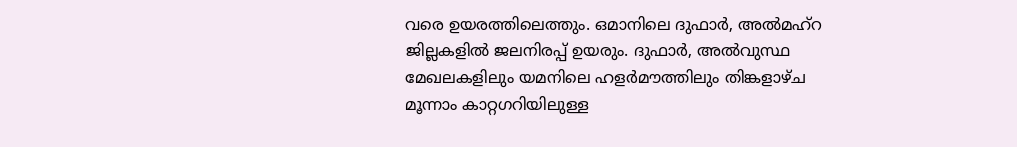വരെ ഉയരത്തിലെത്തും. ഒമാനിലെ ദുഫാര്‍, അല്‍മഹ്‌റ ജില്ലകളില്‍ ജലനിരപ്പ് ഉയരും. ദുഫാര്‍, അല്‍വുസ്ഥ മേഖലകളിലും യമനിലെ ഹളര്‍മൗത്തിലും തിങ്കളാഴ്ച മൂന്നാം കാറ്റഗറിയിലുള്ള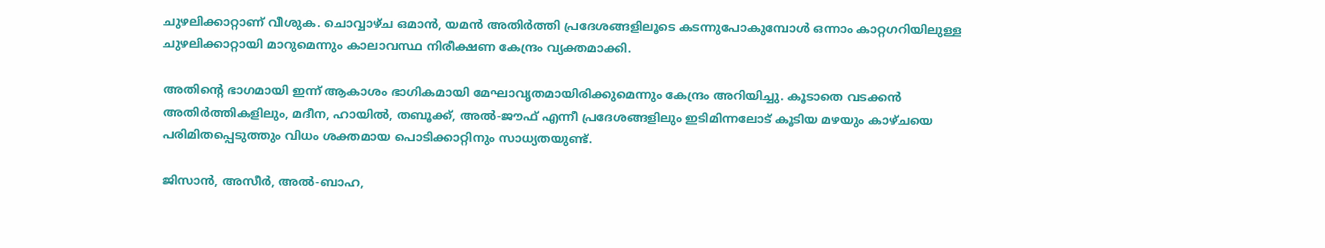ചുഴലിക്കാറ്റാണ് വീശുക. ചൊവ്വാഴ്ച ഒമാന്‍, യമന്‍ അതിര്‍ത്തി പ്രദേശങ്ങളിലൂടെ കടന്നുപോകുമ്പോള്‍ ഒന്നാം കാറ്റഗറിയിലുള്ള ചുഴലിക്കാറ്റായി മാറുമെന്നും കാലാവസ്ഥ നിരീക്ഷണ കേന്ദ്രം വ്യക്തമാക്കി.

അതിന്റെ ഭാഗമായി ഇന്ന് ആകാശം ഭാഗികമായി മേഘാവൃതമായിരിക്കുമെന്നും കേന്ദ്രം അറിയിച്ചു. കൂടാതെ വടക്കൻ അതിർത്തികളിലും, മദീന, ഹായിൽ, തബൂക്ക്, അൽ-ജൗഫ് എന്നീ പ്രദേശങ്ങളിലും ഇടിമിന്നലോട് കൂടിയ മഴയും കാഴ്ചയെ പരിമിതപ്പെടുത്തും വിധം ശക്തമായ പൊടിക്കാറ്റിനും സാധ്യതയുണ്ട്.

ജിസാൻ, അസീർ, അൽ-ബാഹ,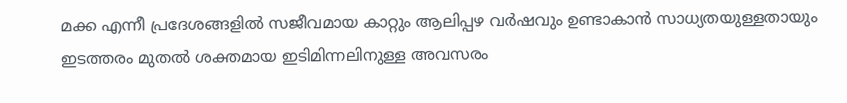മക്ക എന്നീ പ്രദേശങ്ങളിൽ സജീവമായ കാറ്റും ആലിപ്പഴ വർഷവും ഉണ്ടാകാൻ സാധ്യതയുള്ളതായും ഇടത്തരം മുതൽ ശക്തമായ ഇടിമിന്നലിനുള്ള അവസരം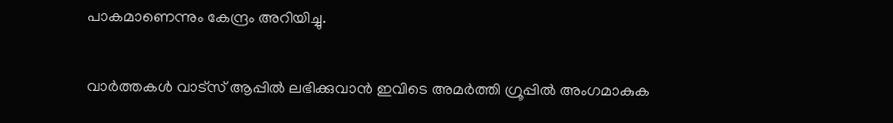പാകമാണെന്നും കേന്ദ്രം അറിയിച്ചു.

വാർത്തകൾ വാട്സ് ആപ്പിൽ ലഭിക്കുവാൻ ഇവിടെ അമർത്തി ഗ്രൂപ്പിൽ അംഗമാകുക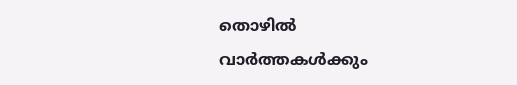തൊഴിൽ വാർത്തകൾക്കും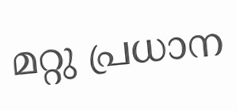മറ്റു പ്രധാന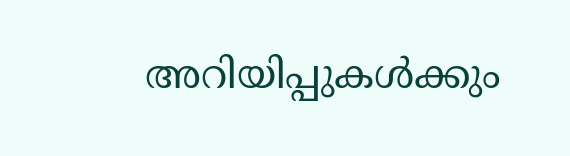അറിയിപ്പുകൾക്കും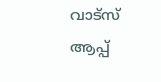വാട്സ് ആപ്പ്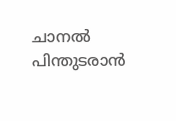ചാനൽ പിന്തുടരാൻ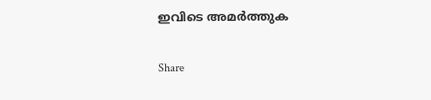ഇവിടെ അമർത്തുക

Share